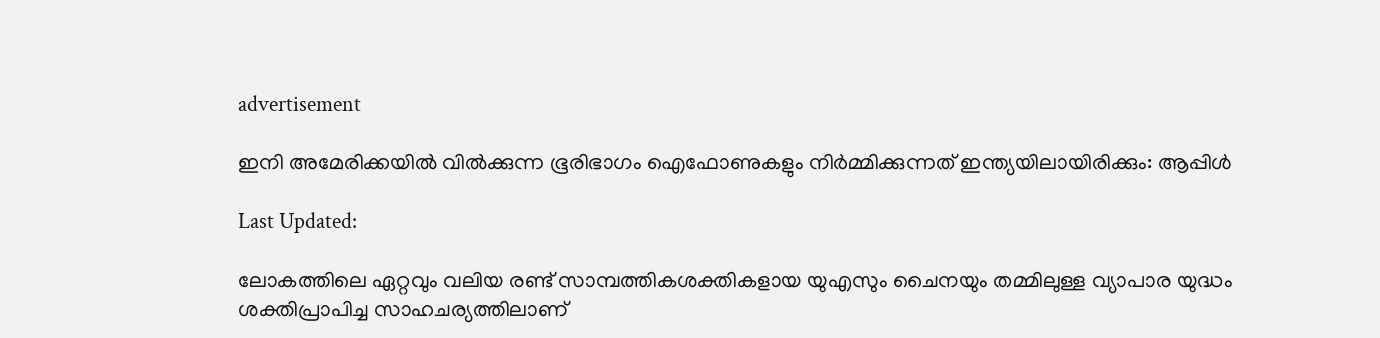advertisement

ഇനി അമേരിക്കയിൽ വില്‍ക്കുന്ന ഭൂരിഭാഗം ഐഫോണുകളും നിര്‍മ്മിക്കുന്നത് ഇന്ത്യയിലായിരിക്കും: ആപ്പിള്‍

Last Updated:

ലോകത്തിലെ ഏറ്റവും വലിയ രണ്ട് സാമ്പത്തികശക്തികളായ യുഎസും ചൈനയും തമ്മിലുള്ള വ്യാപാര യുദ്ധം ശക്തിപ്രാപിച്ച സാഹചര്യത്തിലാണ്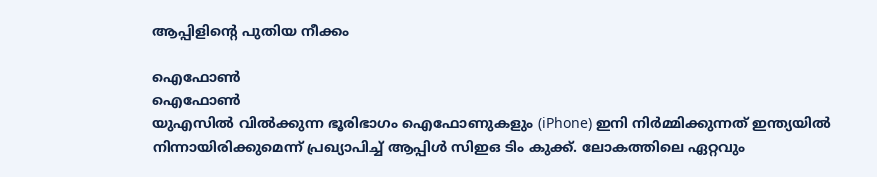ആപ്പിളിന്റെ പുതിയ നീക്കം

ഐഫോൺ
ഐഫോൺ
യുഎസില്‍ വില്‍ക്കുന്ന ഭൂരിഭാഗം ഐഫോണുകളും (iPhone) ഇനി നിര്‍മ്മിക്കുന്നത് ഇന്ത്യയില്‍ നിന്നായിരിക്കുമെന്ന് പ്രഖ്യാപിച്ച് ആപ്പിള്‍ സിഇഒ ടിം കുക്ക്. ലോകത്തിലെ ഏറ്റവും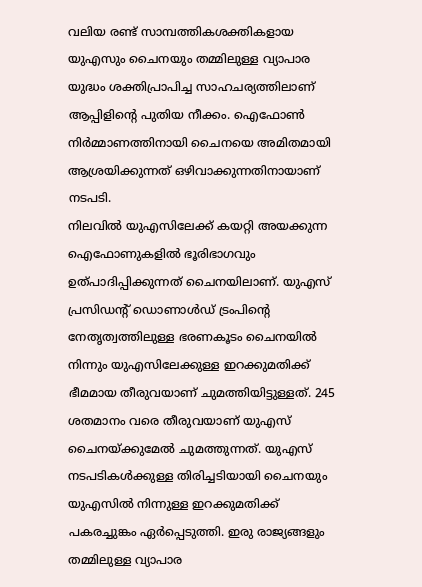വലിയ രണ്ട് സാമ്പത്തികശക്തികളായ യുഎസും ചൈനയും തമ്മിലുള്ള വ്യാപാര യുദ്ധം ശക്തിപ്രാപിച്ച സാഹചര്യത്തിലാണ് ആപ്പിളിന്റെ പുതിയ നീക്കം. ഐഫോണ്‍ നിര്‍മ്മാണത്തിനായി ചൈനയെ അമിതമായി ആശ്രയിക്കുന്നത് ഒഴിവാക്കുന്നതിനായാണ് നടപടി.
നിലവില്‍ യുഎസിലേക്ക് കയറ്റി അയക്കുന്ന ഐഫോണുകളില്‍ ഭൂരിഭാഗവും ഉത്പാദിപ്പിക്കുന്നത് ചൈനയിലാണ്. യുഎസ് പ്രസിഡന്റ് ഡൊണാള്‍ഡ് ട്രംപിന്റെ നേതൃത്വത്തിലുള്ള ഭരണകൂടം ചൈനയില്‍ നിന്നും യുഎസിലേക്കുള്ള ഇറക്കുമതിക്ക് ഭീമമായ തീരുവയാണ് ചുമത്തിയിട്ടുള്ളത്. 245 ശതമാനം വരെ തീരുവയാണ് യുഎസ് ചൈനയ്ക്കുമേല്‍ ചുമത്തുന്നത്. യുഎസ് നടപടികള്‍ക്കുള്ള തിരിച്ചടിയായി ചൈനയും യുഎസില്‍ നിന്നുള്ള ഇറക്കുമതിക്ക് പകരച്ചുങ്കം ഏര്‍പ്പെടുത്തി. ഇരു രാജ്യങ്ങളും തമ്മിലുള്ള വ്യാപാര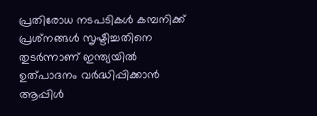പ്രതിരോധ നടപടികള്‍ കമ്പനിക്ക് പ്രശ്‌നങ്ങള്‍ സൃഷ്ടിച്ചതിനെ തുടര്‍ന്നാണ് ഇന്ത്യയില്‍ ഉത്പാദനം വര്‍ദ്ധിപ്പിക്കാന്‍ ആപ്പിള്‍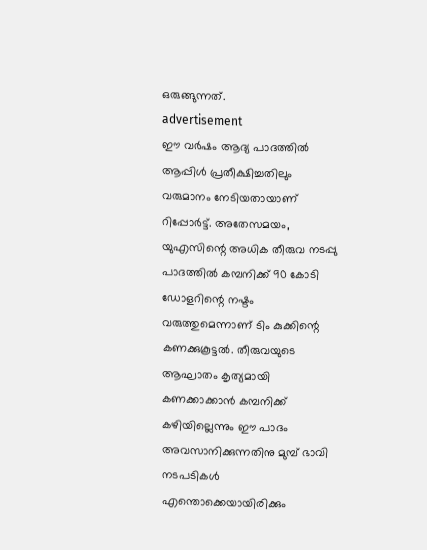ഒരുങ്ങുന്നത്.
advertisement
ഈ വർഷം ആദ്യ പാദത്തില്‍ ആപ്പിള്‍ പ്രതീക്ഷിച്ചതിലും വരുമാനം നേടിയതായാണ് റിപ്പോര്‍ട്ട്. അതേസമയം, യുഎസിന്റെ അധിക തീരുവ നടപ്പു പാദത്തില്‍ കമ്പനിക്ക് 90 കോടി ഡോളറിന്റെ നഷ്ടം വരുത്തുമെന്നാണ് ടിം കുക്കിന്റെ കണക്കുകൂട്ടല്‍. തീരുവയുടെ ആഘാതം കൃത്യമായി കണക്കാക്കാന്‍ കമ്പനിക്ക് കഴിയില്ലെന്നും ഈ പാദം അവസാനിക്കുന്നതിനു മുമ്പ് ഭാവി നടപടികള്‍ എന്തൊക്കെയായിരിക്കും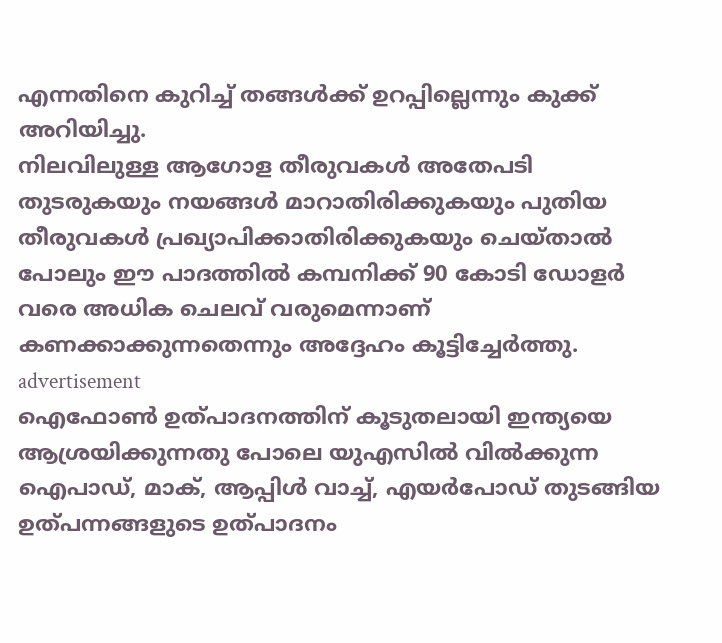എന്നതിനെ കുറിച്ച് തങ്ങള്‍ക്ക് ഉറപ്പില്ലെന്നും കുക്ക് അറിയിച്ചു.
നിലവിലുള്ള ആഗോള തീരുവകള്‍ അതേപടി തുടരുകയും നയങ്ങള്‍ മാറാതിരിക്കുകയും പുതിയ തീരുവകള്‍ പ്രഖ്യാപിക്കാതിരിക്കുകയും ചെയ്താല്‍ പോലും ഈ പാദത്തില്‍ കമ്പനിക്ക് 90 കോടി ഡോളര്‍ വരെ അധിക ചെലവ് വരുമെന്നാണ് കണക്കാക്കുന്നതെന്നും അദ്ദേഹം കൂട്ടിച്ചേര്‍ത്തു.
advertisement
ഐഫോണ്‍ ഉത്പാദനത്തിന് കൂടുതലായി ഇന്ത്യയെ ആശ്രയിക്കുന്നതു പോലെ യുഎസില്‍ വില്‍ക്കുന്ന ഐപാഡ്, മാക്, ആപ്പിള്‍ വാച്ച്, എയര്‍പോഡ് തുടങ്ങിയ ഉത്പന്നങ്ങളുടെ ഉത്പാദനം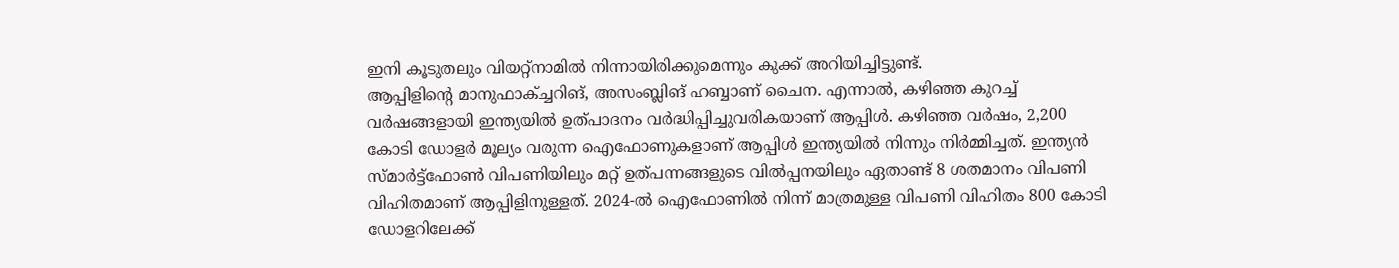ഇനി കൂടുതലും വിയറ്റ്‌നാമില്‍ നിന്നായിരിക്കുമെന്നും കുക്ക് അറിയിച്ചിട്ടുണ്ട്.
ആപ്പിളിന്റെ മാനുഫാക്ച്ചറിങ്, അസംബ്ലിങ് ഹബ്ബാണ് ചൈന. എന്നാല്‍, കഴിഞ്ഞ കുറച്ച് വര്‍ഷങ്ങളായി ഇന്ത്യയില്‍ ഉത്പാദനം വര്‍ദ്ധിപ്പിച്ചുവരികയാണ് ആപ്പിള്‍. കഴിഞ്ഞ വര്‍ഷം, 2,200 കോടി ഡോളര്‍ മൂല്യം വരുന്ന ഐഫോണുകളാണ് ആപ്പിള്‍ ഇന്ത്യയില്‍ നിന്നും നിര്‍മ്മിച്ചത്. ഇന്ത്യന്‍ സ്മാര്‍ട്ട്‌ഫോണ്‍ വിപണിയിലും മറ്റ് ഉത്പന്നങ്ങളുടെ വില്‍പ്പനയിലും ഏതാണ്ട് 8 ശതമാനം വിപണി വിഹിതമാണ് ആപ്പിളിനുള്ളത്. 2024-ല്‍ ഐഫോണില്‍ നിന്ന് മാത്രമുള്ള വിപണി വിഹിതം 800 കോടി ഡോളറിലേക്ക്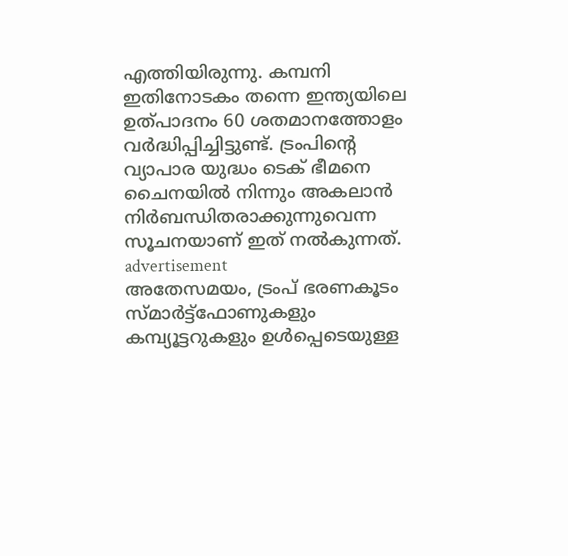എത്തിയിരുന്നു. കമ്പനി ഇതിനോടകം തന്നെ ഇന്ത്യയിലെ ഉത്പാദനം 60 ശതമാനത്തോളം വര്‍ദ്ധിപ്പിച്ചിട്ടുണ്ട്. ട്രംപിന്റെ വ്യാപാര യുദ്ധം ടെക് ഭീമനെ ചൈനയില്‍ നിന്നും അകലാന്‍ നിര്‍ബന്ധിതരാക്കുന്നുവെന്ന സൂചനയാണ് ഇത് നല്‍കുന്നത്.
advertisement
അതേസമയം, ട്രംപ് ഭരണകൂടം സ്മാര്‍ട്ട്‌ഫോണുകളും കമ്പ്യൂട്ടറുകളും ഉള്‍പ്പെടെയുള്ള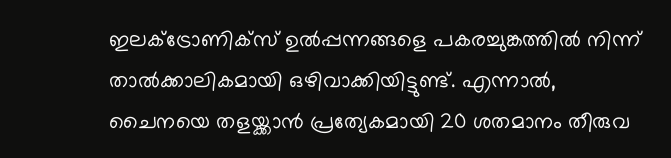ഇലക്ട്രോണിക്‌സ് ഉല്‍പ്പന്നങ്ങളെ പകരച്ചുങ്കത്തില്‍ നിന്ന് താല്‍ക്കാലികമായി ഒഴിവാക്കിയിട്ടുണ്ട്. എന്നാല്‍, ചൈനയെ തളയ്ക്കാന്‍ പ്രത്യേകമായി 20 ശതമാനം തീരുവ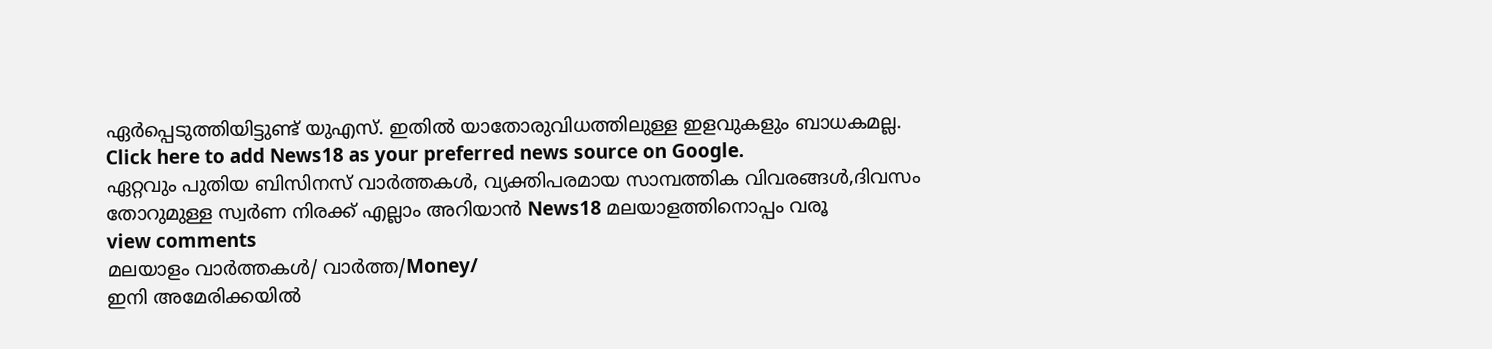ഏര്‍പ്പെടുത്തിയിട്ടുണ്ട് യുഎസ്. ഇതില്‍ യാതോരുവിധത്തിലുള്ള ഇളവുകളും ബാധകമല്ല.
Click here to add News18 as your preferred news source on Google.
ഏറ്റവും പുതിയ ബിസിനസ് വാർത്തകൾ, വ്യക്തിപരമായ സാമ്പത്തിക വിവരങ്ങൾ,ദിവസം തോറുമുള്ള സ്വർണ നിരക്ക് എല്ലാം അറിയാൻ News18 മലയാളത്തിനൊപ്പം വരൂ
view comments
മലയാളം വാർത്തകൾ/ വാർത്ത/Money/
ഇനി അമേരിക്കയിൽ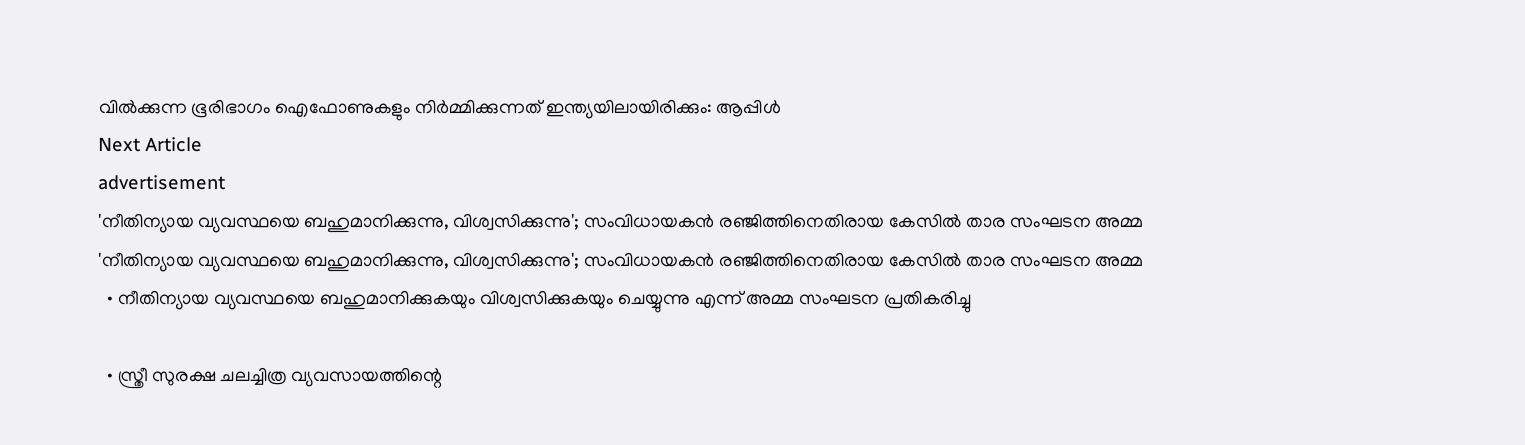വില്‍ക്കുന്ന ഭൂരിഭാഗം ഐഫോണുകളും നിര്‍മ്മിക്കുന്നത് ഇന്ത്യയിലായിരിക്കും: ആപ്പിള്‍
Next Article
advertisement
'നീതിന്യായ വ്യവസ്ഥയെ ബഹുമാനിക്കുന്നു, വിശ്വസിക്കുന്നു'; സംവിധായകൻ രഞ്ജിത്തിനെതിരായ കേസിൽ താര സംഘടന അമ്മ
'നീതിന്യായ വ്യവസ്ഥയെ ബഹുമാനിക്കുന്നു, വിശ്വസിക്കുന്നു'; സംവിധായകൻ രഞ്ജിത്തിനെതിരായ കേസിൽ താര സംഘടന അമ്മ
  • നീതിന്യായ വ്യവസ്ഥയെ ബഹുമാനിക്കുകയും വിശ്വസിക്കുകയും ചെയ്യുന്നു എന്ന് അമ്മ സംഘടന പ്രതികരിച്ചു

  • സ്ത്രീ സുരക്ഷ ചലച്ചിത്ര വ്യവസായത്തിന്റെ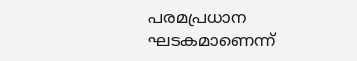പരമപ്രധാന ഘടകമാണെന്ന്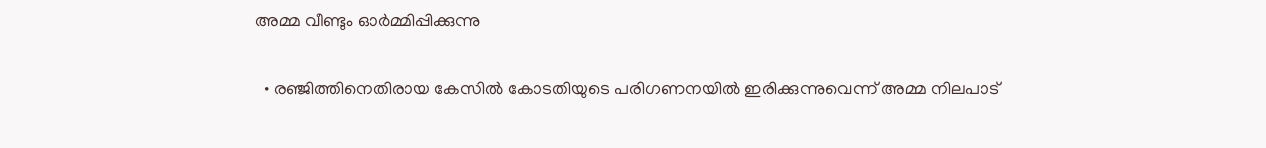അമ്മ വീണ്ടും ഓർമ്മിപ്പിക്കുന്നു

  • രഞ്ജിത്തിനെതിരായ കേസിൽ കോടതിയുടെ പരിഗണനയിൽ ഇരിക്കുന്നുവെന്ന് അമ്മ നിലപാട്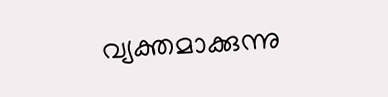വ്യക്തമാക്കുന്നു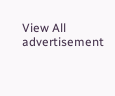View All
advertisement